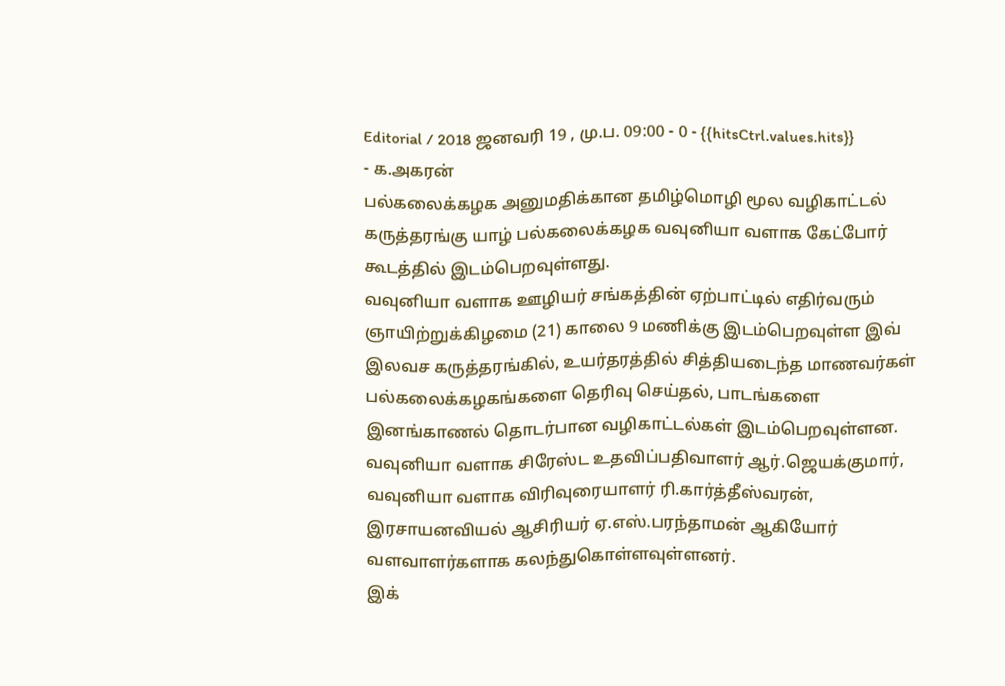Editorial / 2018 ஜனவரி 19 , மு.ப. 09:00 - 0 - {{hitsCtrl.values.hits}}
- க.அகரன்
பல்கலைக்கழக அனுமதிக்கான தமிழ்மொழி மூல வழிகாட்டல் கருத்தரங்கு யாழ் பல்கலைக்கழக வவுனியா வளாக கேட்போர் கூடத்தில் இடம்பெறவுள்ளது.
வவுனியா வளாக ஊழியர் சங்கத்தின் ஏற்பாட்டில் எதிர்வரும் ஞாயிற்றுக்கிழமை (21) காலை 9 மணிக்கு இடம்பெறவுள்ள இவ் இலவச கருத்தரங்கில், உயர்தரத்தில் சித்தியடைந்த மாணவர்கள் பல்கலைக்கழகங்களை தெரிவு செய்தல், பாடங்களை இனங்காணல் தொடர்பான வழிகாட்டல்கள் இடம்பெறவுள்ளன.
வவுனியா வளாக சிரேஸ்ட உதவிப்பதிவாளர் ஆர்.ஜெயக்குமார், வவுனியா வளாக விரிவுரையாளர் ரி.கார்த்தீஸ்வரன், இரசாயனவியல் ஆசிரியர் ஏ.எஸ்.பரந்தாமன் ஆகியோர் வளவாளர்களாக கலந்துகொள்ளவுள்ளனர்.
இக்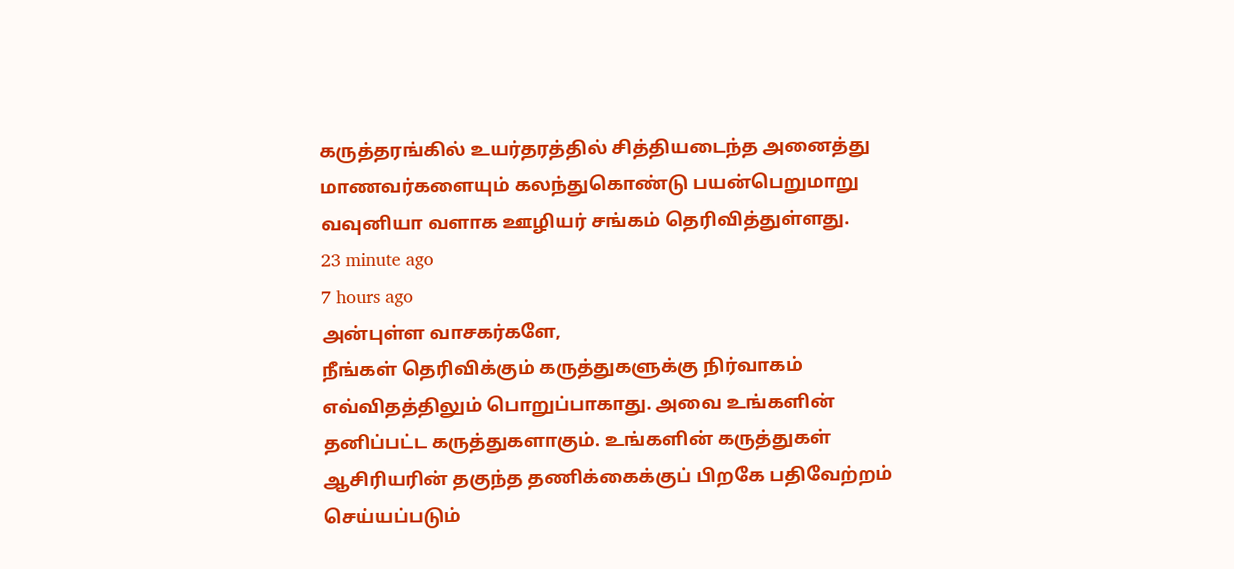கருத்தரங்கில் உயர்தரத்தில் சித்தியடைந்த அனைத்து மாணவர்களையும் கலந்துகொண்டு பயன்பெறுமாறு வவுனியா வளாக ஊழியர் சங்கம் தெரிவித்துள்ளது.
23 minute ago
7 hours ago
அன்புள்ள வாசகர்களே,
நீங்கள் தெரிவிக்கும் கருத்துகளுக்கு நிர்வாகம் எவ்விதத்திலும் பொறுப்பாகாது. அவை உங்களின் தனிப்பட்ட கருத்துகளாகும். உங்களின் கருத்துகள் ஆசிரியரின் தகுந்த தணிக்கைக்குப் பிறகே பதிவேற்றம் செய்யப்படும்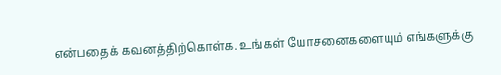என்பதைக் கவனத்திற்கொள்க. உங்கள் யோசனைகளையும் எங்களுக்கு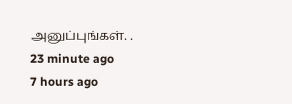அனுப்புங்கள். .
23 minute ago
7 hours ago